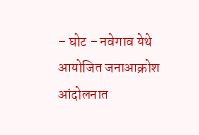– घोट – नवेगाव येथे आयोजित जनाआक्रोश आंदोलनात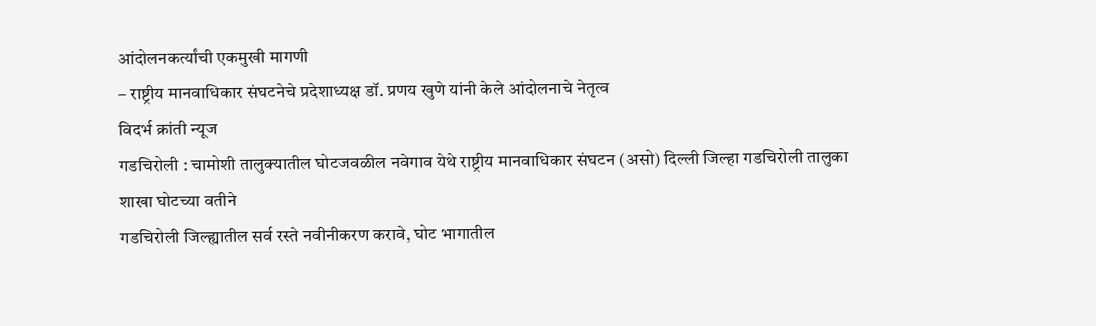आंदोलनकर्त्यांची एकमुखी मागणी
– राष्ट्रीय मानवाधिकार संघटनेचे प्रदेशाध्यक्ष डॉ. प्रणय खुणे यांनी केले आंदोलनाचे नेतृत्व
विदर्भ क्रांती न्यूज
गडचिरोली : चामोशी तालुक्यातील घोटजवळील नवेगाव येथे राष्ट्रीय मानवाधिकार संघटन (असो) दिल्ली जिल्हा गडचिरोली तालुका शाखा घोटच्या वतीने
गडचिरोली जिल्ह्यातील सर्व रस्ते नवीनीकरण करावे, घोट भागातील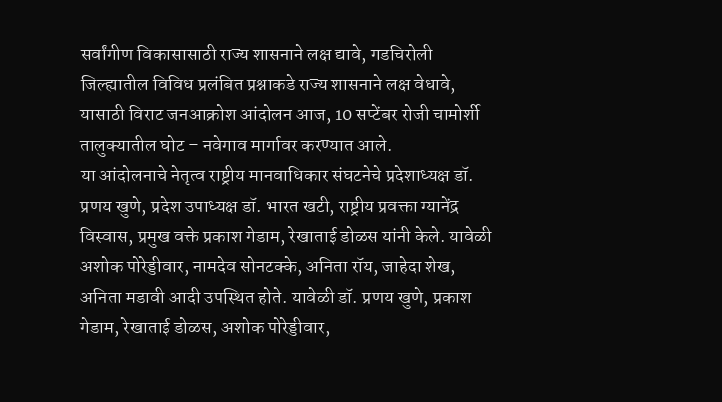सर्वांगीण विकासासाठी राज्य शासनाने लक्ष द्यावे, गडचिरोली जिल्ह्यातील विविध प्रलंबित प्रश्नाकडे राज्य शासनाने लक्ष वेधावे, यासाठी विराट जनआक्रोश आंदोलन आज, 10 सप्टेंबर रोजी चामोर्शी तालुक्यातील घोट – नवेगाव मार्गावर करण्यात आले.
या आंदोलनाचे नेतृत्व राष्ट्रीय मानवाधिकार संघटनेचे प्रदेशाध्यक्ष डॉ. प्रणय खुणे, प्रदेश उपाध्यक्ष डॉ. भारत खटी, राष्ट्रीय प्रवक्ता ग्यानेंद्र विस्वास, प्रमुख वक्ते प्रकाश गेडाम, रेखाताई डोळस यांनी केले. यावेळी अशोक पोरेड्डीवार, नामदेव सोनटक्के, अनिता रॉय, जाहेदा शेख, अनिता मडावी आदी उपस्थित होते. यावेळी डॉ. प्रणय खुणे, प्रकाश गेडाम, रेखाताई डोळस, अशोक पोरेड्डीवार,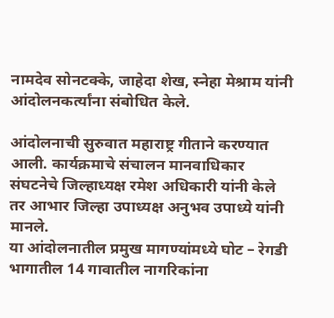नामदेव सोनटक्के, जाहेदा शेख, स्नेहा मेश्राम यांनी आंदोलनकर्त्यांना संबोधित केले.

आंदोलनाची सुरुवात महाराष्ट्र गीताने करण्यात आली. कार्यक्रमाचे संचालन मानवाधिकार संघटनेचे जिल्हाध्यक्ष रमेश अधिकारी यांनी केले तर आभार जिल्हा उपाध्यक्ष अनुभव उपाध्ये यांनी मानले.
या आंदोलनातील प्रमुख मागण्यांमध्ये घोट – रेगडी भागातील 14 गावातील नागरिकांना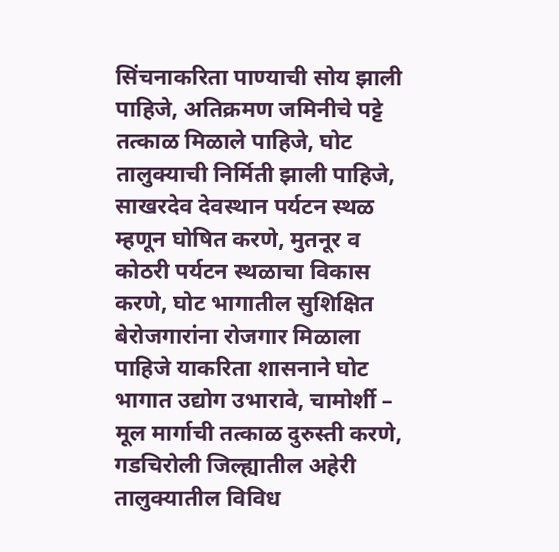सिंचनाकरिता पाण्याची सोय झाली पाहिजे, अतिक्रमण जमिनीचे पट्टे तत्काळ मिळाले पाहिजे, घोट तालुक्याची निर्मिती झाली पाहिजे, साखरदेव देवस्थान पर्यटन स्थळ म्हणून घोषित करणे, मुतनूर व कोठरी पर्यटन स्थळाचा विकास करणे, घोट भागातील सुशिक्षित बेरोजगारांना रोजगार मिळाला पाहिजे याकरिता शासनाने घोट भागात उद्योग उभारावे, चामोर्शी – मूल मार्गाची तत्काळ दुरुस्ती करणे, गडचिरोली जिल्ह्यातील अहेरी तालुक्यातील विविध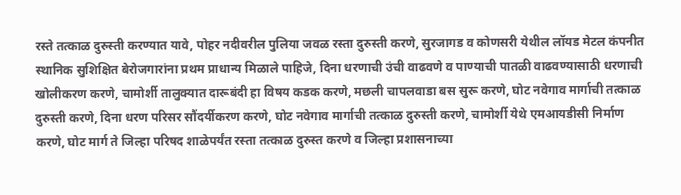रस्ते तत्काळ दुरुस्ती करण्यात यावे, पोहर नदीवरील पुलिया जवळ रस्ता दुरुस्ती करणे, सुरजागड व कोणसरी येथील लॉयड मेटल कंपनीत स्थानिक सुशिक्षित बेरोजगारांना प्रथम प्राधान्य मिळाले पाहिजे, दिना धरणाची उंची वाढवणे व पाण्याची पातळी वाढवण्यासाठी धरणाची खोलीकरण करणे, चामोर्शी तालुक्यात दारूबंदी हा विषय कडक करणे, मछली चापलवाडा बस सुरू करणे, घोट नवेगाव मार्गाची तत्काळ दुरुस्ती करणे, दिना धरण परिसर सौंदर्यीकरण करणे, घोट नवेगाव मार्गाची तत्काळ दुरुस्ती करणे, चामोर्शी येथे एमआयडीसी निर्माण करणे, घोट मार्ग ते जिल्हा परिषद शाळेपर्यंत रस्ता तत्काळ दुरुस्त करणे व जिल्हा प्रशासनाच्या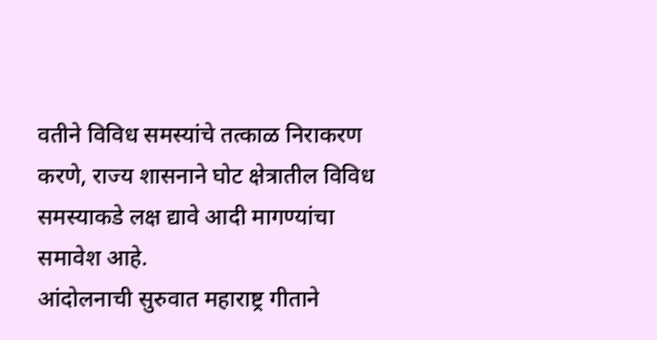वतीने विविध समस्यांचे तत्काळ निराकरण करणे, राज्य शासनाने घोट क्षेत्रातील विविध समस्याकडे लक्ष द्यावे आदी मागण्यांचा समावेश आहे.
आंदोलनाची सुरुवात महाराष्ट्र गीताने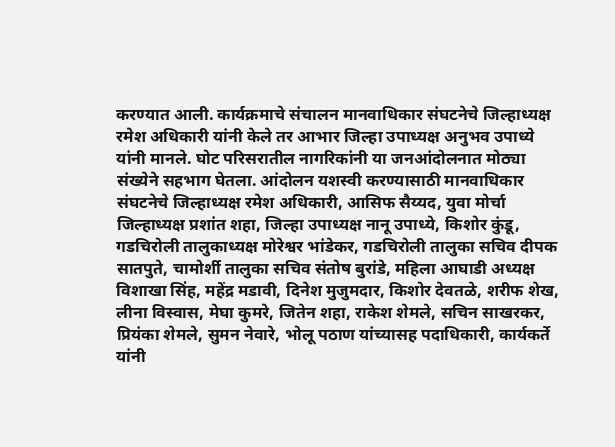करण्यात आली. कार्यक्रमाचे संचालन मानवाधिकार संघटनेचे जिल्हाध्यक्ष रमेश अधिकारी यांनी केले तर आभार जिल्हा उपाध्यक्ष अनुभव उपाध्ये यांनी मानले. घोट परिसरातील नागरिकांनी या जनआंदोलनात मोठ्या संख्येने सहभाग घेतला. आंदोलन यशस्वी करण्यासाठी मानवाधिकार संघटनेचे जिल्हाध्यक्ष रमेश अधिकारी, आसिफ सैय्यद, युवा मोर्चा जिल्हाध्यक्ष प्रशांत शहा, जिल्हा उपाध्यक्ष नानू उपाध्ये, किशोर कुंडू, गडचिरोली तालुकाध्यक्ष मोरेश्वर भांडेकर, गडचिरोली तालुका सचिव दीपक सातपुते, चामोर्शी तालुका सचिव संतोष बुरांडे, महिला आघाडी अध्यक्ष विशाखा सिंह, महेंद्र मडावी, दिनेश मुजुमदार, किशोर देवतळे, शरीफ शेख, लीना विस्वास, मेघा कुमरे, जितेन शहा, राकेश शेमले, सचिन साखरकर, प्रियंका शेमले, सुमन नेवारे, भोलू पठाण यांच्यासह पदाधिकारी, कार्यकर्ते यांनी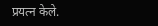प्रयत्न केले.